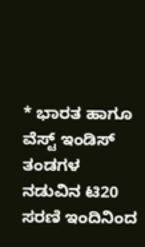* ಭಾರತ ಹಾಗೂ ವೆಸ್ಟ್ ಇಂಡಿಸ್ ತಂಡಗಳ ನಡುವಿನ ಟಿ20 ಸರಣಿ ಇಂದಿನಿಂದ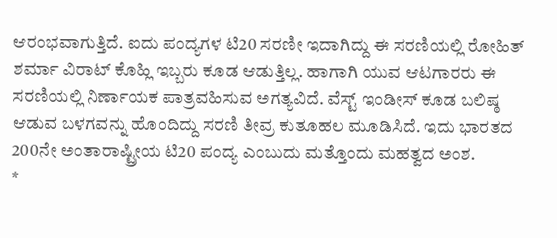ಆರಂಭವಾಗುತ್ತಿದೆ. ಐದು ಪಂದ್ಯಗಳ ಟಿ20 ಸರಣೀ ಇದಾಗಿದ್ದು ಈ ಸರಣಿಯಲ್ಲಿ ರೋಹಿತ್ ಶರ್ಮಾ ವಿರಾಟ್ ಕೊಹ್ಲಿ ಇಬ್ಬರು ಕೂಡ ಆಡುತ್ತಿಲ್ಲ. ಹಾಗಾಗಿ ಯುವ ಆಟಗಾರರು ಈ ಸರಣಿಯಲ್ಲಿ ನಿರ್ಣಾಯಕ ಪಾತ್ರವಹಿಸುವ ಅಗತ್ಯವಿದೆ. ವೆಸ್ಟ್ ಇಂಡೀಸ್ ಕೂಡ ಬಲಿಷ್ಠ ಆಡುವ ಬಳಗವನ್ನು ಹೊಂದಿದ್ದು ಸರಣಿ ತೀವ್ರ ಕುತೂಹಲ ಮೂಡಿಸಿದೆ. ಇದು ಭಾರತದ 200ನೇ ಅಂತಾರಾಷ್ಟ್ರೀಯ ಟಿ20 ಪಂದ್ಯ ಎಂಬುದು ಮತ್ತೊಂದು ಮಹತ್ವದ ಅಂಶ.
*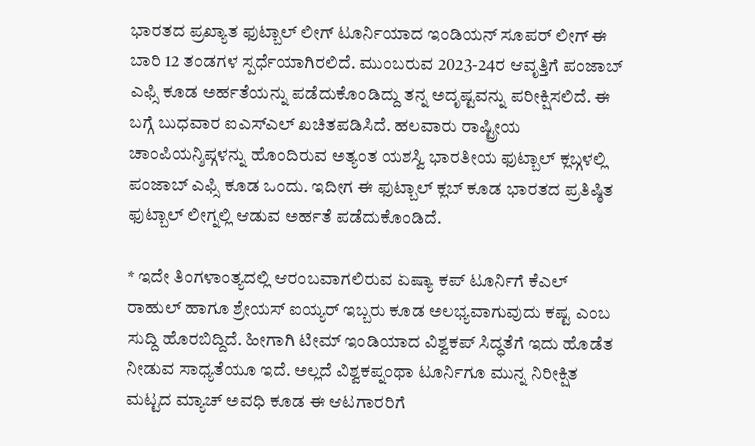ಭಾರತದ ಪ್ರಖ್ಯಾತ ಫುಟ್ಬಾಲ್ ಲೀಗ್ ಟೂರ್ನಿಯಾದ ಇಂಡಿಯನ್ ಸೂಪರ್ ಲೀಗ್ ಈ ಬಾರಿ 12 ತಂಡಗಳ ಸ್ಪರ್ಧೆಯಾಗಿರಲಿದೆ. ಮುಂಬರುವ 2023-24ರ ಆವೃತ್ತಿಗೆ ಪಂಜಾಬ್ ಎಫ್ಸಿ ಕೂಡ ಅರ್ಹತೆಯನ್ನು ಪಡೆದುಕೊಂಡಿದ್ದು ತನ್ನ ಅದೃಷ್ಟವನ್ನು ಪರೀಕ್ಷಿಸಲಿದೆ. ಈ ಬಗ್ಗೆ ಬುಧವಾರ ಐಎಸ್ಎಲ್ ಖಚಿತಪಡಿಸಿದೆ. ಹಲವಾರು ರಾಷ್ಟ್ರೀಯ ಚಾಂಪಿಯನ್ಶಿಪ್ಗಳನ್ನು ಹೊಂದಿರುವ ಅತ್ಯಂತ ಯಶಸ್ವಿ ಭಾರತೀಯ ಫುಟ್ಬಾಲ್ ಕ್ಲಬ್ಗಳಲ್ಲಿ ಪಂಜಾಬ್ ಎಫ್ಸಿ ಕೂಡ ಒಂದು. ಇದೀಗ ಈ ಫುಟ್ಬಾಲ್ ಕ್ಲಬ್ ಕೂಡ ಭಾರತದ ಪ್ರತಿಷ್ಠಿತ ಫುಟ್ಬಾಲ್ ಲೀಗ್ನಲ್ಲಿ ಆಡುವ ಅರ್ಹತೆ ಪಡೆದುಕೊಂಡಿದೆ.

* ಇದೇ ತಿಂಗಳಾಂತ್ಯದಲ್ಲಿ ಆರಂಬವಾಗಲಿರುವ ಏಷ್ಯಾ ಕಪ್ ಟೂರ್ನಿಗೆ ಕೆಎಲ್ ರಾಹುಲ್ ಹಾಗೂ ಶ್ರೇಯಸ್ ಐಯ್ಯರ್ ಇಬ್ಬರು ಕೂಡ ಅಲಭ್ಯವಾಗುವುದು ಕಷ್ಟ ಎಂಬ ಸುದ್ದಿ ಹೊರಬಿದ್ದಿದೆ. ಹೀಗಾಗಿ ಟೀಮ್ ಇಂಡಿಯಾದ ವಿಶ್ವಕಪ್ ಸಿದ್ಧತೆಗೆ ಇದು ಹೊಡೆತ ನೀಡುವ ಸಾಧ್ಯತೆಯೂ ಇದೆ. ಅಲ್ಲದೆ ವಿಶ್ವಕಪ್ನಂಥಾ ಟೂರ್ನಿಗೂ ಮುನ್ನ ನಿರೀಕ್ಷಿತ ಮಟ್ಟದ ಮ್ಯಾಚ್ ಅವಧಿ ಕೂಡ ಈ ಆಟಗಾರರಿಗೆ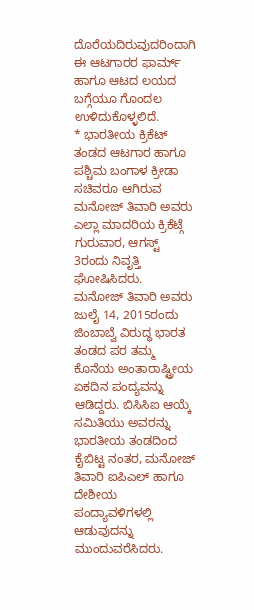ದೊರೆಯದಿರುವುದರಿಂದಾಗಿ ಈ ಆಟಗಾರರ ಫಾರ್ಮ್ ಹಾಗೂ ಆಟದ ಲಯದ ಬಗ್ಗೆಯೂ ಗೊಂದಲ ಉಳಿದುಕೊಳ್ಳಲಿದೆ.
* ಭಾರತೀಯ ಕ್ರಿಕೆಟ್ ತಂಡದ ಆಟಗಾರ ಹಾಗೂ ಪಶ್ಚಿಮ ಬಂಗಾಳ ಕ್ರೀಡಾ ಸಚಿವರೂ ಆಗಿರುವ ಮನೋಜ್ ತಿವಾರಿ ಅವರು ಎಲ್ಲಾ ಮಾದರಿಯ ಕ್ರಿಕೆಟ್ಗೆ ಗುರುವಾರ, ಆಗಸ್ಟ್ 3ರಂದು ನಿವೃತ್ತಿ ಘೋಷಿಸಿದರು.
ಮನೋಜ್ ತಿವಾರಿ ಅವರು ಜುಲೈ 14, 2015ರಂದು ಜಿಂಬಾಬ್ವೆ ವಿರುದ್ಧ ಭಾರತ ತಂಡದ ಪರ ತಮ್ಮ ಕೊನೆಯ ಅಂತಾರಾಷ್ಟ್ರೀಯ ಏಕದಿನ ಪಂದ್ಯವನ್ನು ಆಡಿದ್ದರು. ಬಿಸಿಸಿಐ ಆಯ್ಕೆ ಸಮಿತಿಯು ಅವರನ್ನು ಭಾರತೀಯ ತಂಡದಿಂದ ಕೈಬಿಟ್ಟ ನಂತರ, ಮನೋಜ್ ತಿವಾರಿ ಐಪಿಎಲ್ ಹಾಗೂ ದೇಶೀಯ ಪಂದ್ಯಾವಳಿಗಳಲ್ಲಿ ಆಡುವುದನ್ನು ಮುಂದುವರೆಸಿದರು.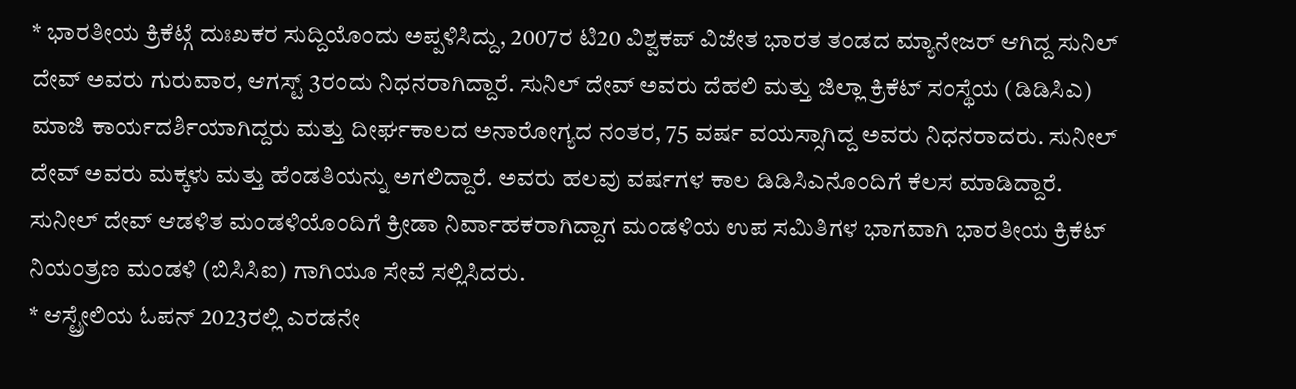* ಭಾರತೀಯ ಕ್ರಿಕೆಟ್ಗೆ ದುಃಖಕರ ಸುದ್ದಿಯೊಂದು ಅಪ್ಪಳಿಸಿದ್ದು, 2007ರ ಟಿ20 ವಿಶ್ವಕಪ್ ವಿಜೇತ ಭಾರತ ತಂಡದ ಮ್ಯಾನೇಜರ್ ಆಗಿದ್ದ ಸುನಿಲ್ ದೇವ್ ಅವರು ಗುರುವಾರ, ಆಗಸ್ಟ್ 3ರಂದು ನಿಧನರಾಗಿದ್ದಾರೆ. ಸುನಿಲ್ ದೇವ್ ಅವರು ದೆಹಲಿ ಮತ್ತು ಜಿಲ್ಲಾ ಕ್ರಿಕೆಟ್ ಸಂಸ್ಥೆಯ (ಡಿಡಿಸಿಎ) ಮಾಜಿ ಕಾರ್ಯದರ್ಶಿಯಾಗಿದ್ದರು ಮತ್ತು ದೀರ್ಘಕಾಲದ ಅನಾರೋಗ್ಯದ ನಂತರ, 75 ವರ್ಷ ವಯಸ್ಸಾಗಿದ್ದ ಅವರು ನಿಧನರಾದರು. ಸುನೀಲ್ ದೇವ್ ಅವರು ಮಕ್ಕಳು ಮತ್ತು ಹೆಂಡತಿಯನ್ನು ಅಗಲಿದ್ದಾರೆ. ಅವರು ಹಲವು ವರ್ಷಗಳ ಕಾಲ ಡಿಡಿಸಿಎನೊಂದಿಗೆ ಕೆಲಸ ಮಾಡಿದ್ದಾರೆ. ಸುನೀಲ್ ದೇವ್ ಆಡಳಿತ ಮಂಡಳಿಯೊಂದಿಗೆ ಕ್ರೀಡಾ ನಿರ್ವಾಹಕರಾಗಿದ್ದಾಗ ಮಂಡಳಿಯ ಉಪ ಸಮಿತಿಗಳ ಭಾಗವಾಗಿ ಭಾರತೀಯ ಕ್ರಿಕೆಟ್ ನಿಯಂತ್ರಣ ಮಂಡಳಿ (ಬಿಸಿಸಿಐ) ಗಾಗಿಯೂ ಸೇವೆ ಸಲ್ಲಿಸಿದರು.
* ಆಸ್ಟ್ರೇಲಿಯ ಓಪನ್ 2023ರಲ್ಲಿ ಎರಡನೇ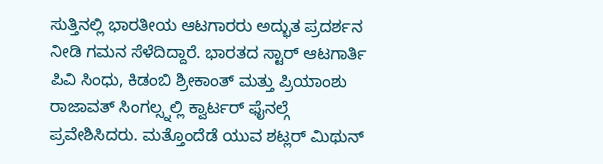ಸುತ್ತಿನಲ್ಲಿ ಭಾರತೀಯ ಆಟಗಾರರು ಅದ್ಭುತ ಪ್ರದರ್ಶನ ನೀಡಿ ಗಮನ ಸೆಳೆದಿದ್ದಾರೆ. ಭಾರತದ ಸ್ಟಾರ್ ಆಟಗಾರ್ತಿ ಪಿವಿ ಸಿಂಧು, ಕಿಡಂಬಿ ಶ್ರೀಕಾಂತ್ ಮತ್ತು ಪ್ರಿಯಾಂಶು ರಾಜಾವತ್ ಸಿಂಗಲ್ಸ್ನಲ್ಲಿ ಕ್ವಾರ್ಟರ್ ಫೈನಲ್ಗೆ ಪ್ರವೇಶಿಸಿದರು. ಮತ್ತೊಂದೆಡೆ ಯುವ ಶಟ್ಲರ್ ಮಿಥುನ್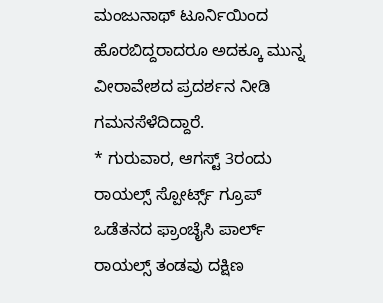ಮಂಜುನಾಥ್ ಟೂರ್ನಿಯಿಂದ ಹೊರಬಿದ್ದರಾದರೂ ಅದಕ್ಕೂ ಮುನ್ನ ವೀರಾವೇಶದ ಪ್ರದರ್ಶನ ನೀಡಿ ಗಮನಸೆಳೆದಿದ್ದಾರೆ.
* ಗುರುವಾರ, ಆಗಸ್ಟ್ 3ರಂದು ರಾಯಲ್ಸ್ ಸ್ಪೋರ್ಟ್ಸ್ ಗ್ರೂಪ್ ಒಡೆತನದ ಫ್ರಾಂಚೈಸಿ ಪಾರ್ಲ್ ರಾಯಲ್ಸ್ ತಂಡವು ದಕ್ಷಿಣ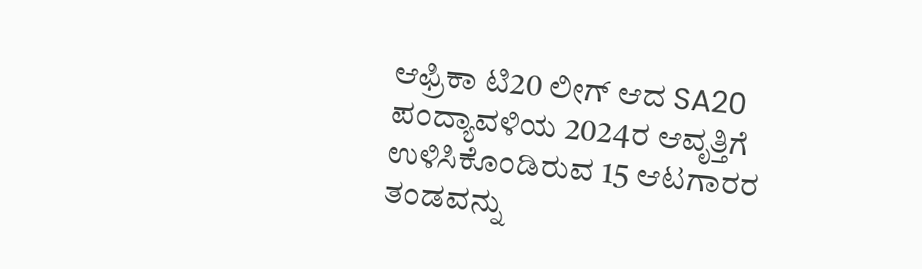ಆಫ್ರಿಕಾ ಟಿ20 ಲೀಗ್ ಆದ SA20 ಪಂದ್ಯಾವಳಿಯ 2024ರ ಆವೃತ್ತಿಗೆ ಉಳಿಸಿಕೊಂಡಿರುವ 15 ಆಟಗಾರರ ತಂಡವನ್ನು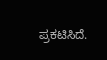ಪ್ರಕಟಿಸಿದೆ.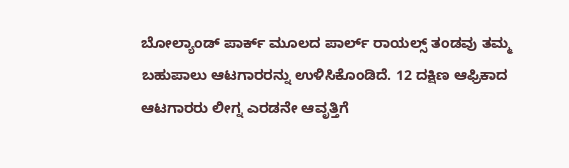ಬೋಲ್ಯಾಂಡ್ ಪಾರ್ಕ್ ಮೂಲದ ಪಾರ್ಲ್ ರಾಯಲ್ಸ್ ತಂಡವು ತಮ್ಮ ಬಹುಪಾಲು ಆಟಗಾರರನ್ನು ಉಳಿಸಿಕೊಂಡಿದೆ. 12 ದಕ್ಷಿಣ ಆಫ್ರಿಕಾದ ಆಟಗಾರರು ಲೀಗ್ನ ಎರಡನೇ ಆವೃತ್ತಿಗೆ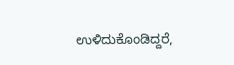ಉಳಿದುಕೊಂಡಿದ್ದರೆ,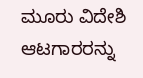ಮೂರು ವಿದೇಶಿ ಆಟಗಾರರನ್ನು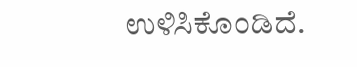ಉಳಿಸಿಕೊಂಡಿದೆ.